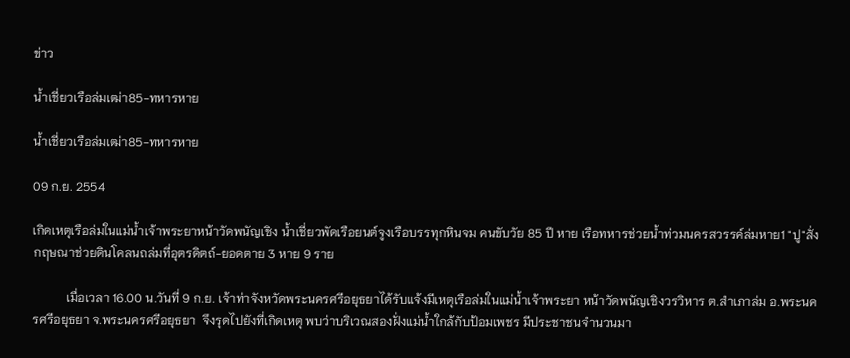ข่าว

น้ำเชี่ยวเรือล่มเฒ่า85-ทหารหาย

น้ำเชี่ยวเรือล่มเฒ่า85-ทหารหาย

09 ก.ย. 2554

เกิดเหตุเรือล่มในแม่น้ำเจ้าพระยาหน้าวัดพนัญเชิง น้ำเชี่ยวพัดเรือยนต์จูงเรือบรรทุกหินจม คนขับวัย 85 ปี หาย เรือทหารช่วยน้ำท่วมนครสวรรค์ล่มหาย1 "ปู"สั่งกฤษณาช่วยดินโคลนถล่มที่อุตรดิตถ์-ยอดตาย 3 หาย 9 ราย

           เมื่อเวลา 16.00 น.วันที่ 9 ก.ย. เจ้าท่าจังหวัดพระนครศรีอยุธยาได้รับแจ้งมีเหตุเรือล่มในแม่น้ำเจ้าพระยา หน้าวัดพนัญเชิงวรวิหาร ต.สำเภาล่ม อ.พระนครศรีอยุธยา จ.พระนครศรีอยุธยา  จึงรุดไปยังที่เกิดเหตุ พบว่าบริเวณสองฝั่งแม่น้ำใกล้กับป้อมเพชร มีประชาชนจำนวนมา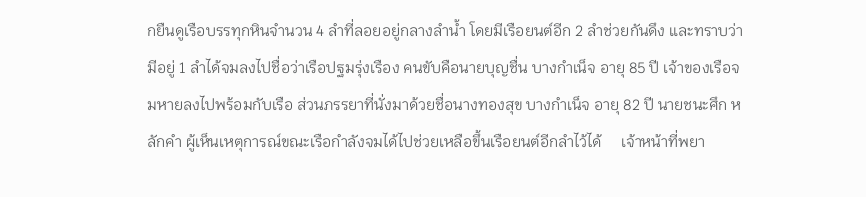กยืนดูเรือบรรทุกหินจำนวน 4 ลำที่ลอยอยู่กลางลำน้ำ โดยมีเรือยนต์อีก 2 ลำช่วยกันดึง และทราบว่ามีอยู่ 1 ลำได้จมลงไปชื่อว่าเรือปฐมรุ่งเรือง คนขับคือนายบุญชื่น บางกำเน็จ อายุ 85 ปี เจ้าของเรือจมหายลงไปพร้อมกับเรือ ส่วนภรรยาที่นั่งมาด้วยชื่อนางทองสุข บางกำเน็จ อายุ 82 ปี นายชนะศึก หลักคำ ผู้เห็นเหตุการณ์ขณะเรือกำลังจมได้ไปช่วยเหลือขึ้นเรือยนต์อีกลำไว้ได้     เจ้าหน้าที่พยา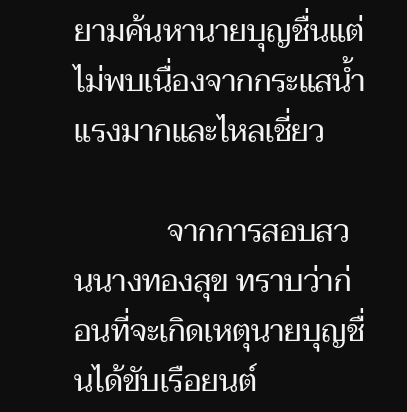ยามค้นหานายบุญชื่นแต่ไม่พบเนื่องจากกระแสน้ำแรงมากและไหลเชี่ยว

            จากการสอบสวนนางทองสุข ทราบว่าก่อนที่จะเกิดเหตุนายบุญชื่นได้ขับเรือยนต์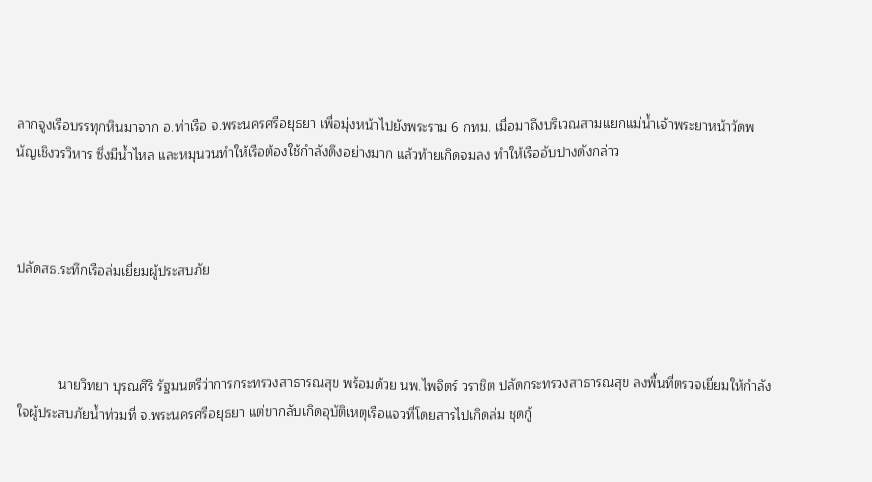ลากจูงเรือบรรทุกหินมาจาก อ.ท่าเรือ จ.พระนครศรีอยุธยา เพื่อมุ่งหน้าไปยังพระราม 6 กทม. เมื่อมาถึงบริเวณสามแยกแม่น้ำเจ้าพระยาหน้าวัดพนัญเชิงวรวิหาร ซึ่งมีน้ำไหล และหมุนวนทำให้เรือต้องใช้กำลังดึงอย่างมาก แล้วท้ายเกิดจมลง ทำให้เรืออับปางดังกล่าว



ปลัดสธ.ระทึกเรือล่มเยี่ยมผู้ประสบภัย



           นายวิทยา บุรณศิริ รัฐมนตรีว่าการกระทรวงสาธารณสุข พร้อมด้วย นพ.ไพจิตร์ วราชิต ปลัดกระทรวงสาธารณสุข ลงพื้นที่ตรวจเยี่ยมให้กำลังใจผู้ประสบภัยน้ำท่วมที่ จ.พระนครศรีอยุธยา แต่ขากลับเกิดอุบัติเหตุเรือแจวที่โดยสารไปเกิดล่ม ชุดกู้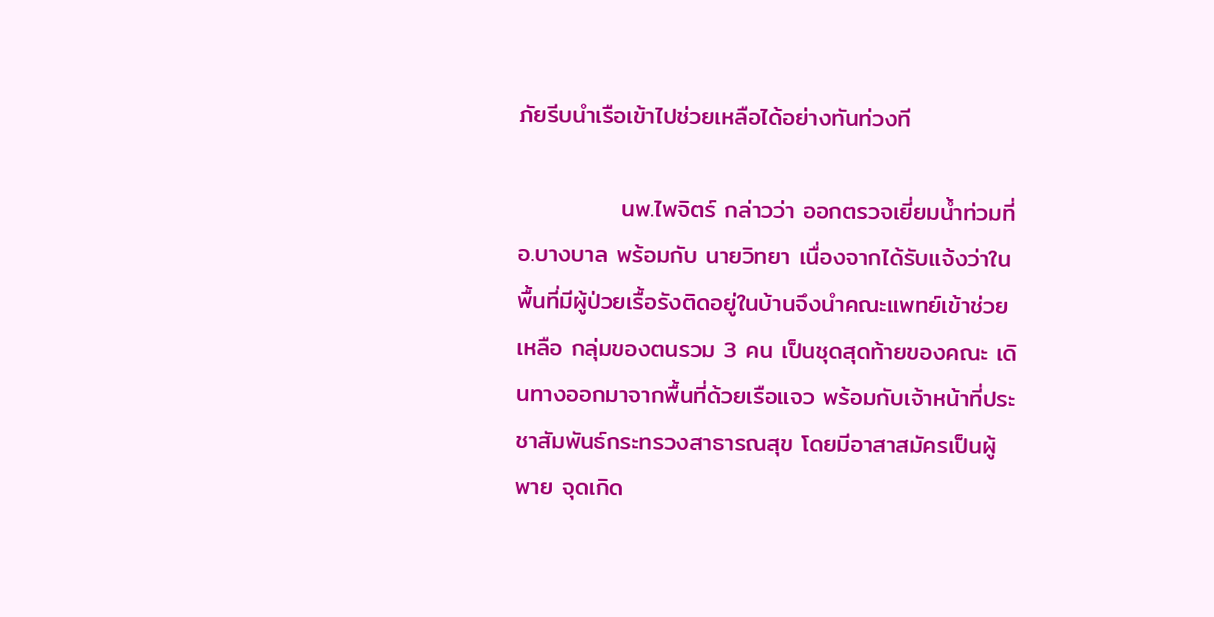ภัยรีบนำเรือเข้าไปช่วยเหลือได้อย่างทันท่วงที

            นพ.ไพจิตร์ กล่าวว่า ออกตรวจเยี่ยมน้ำท่วมที่ อ.บางบาล พร้อมกับ นายวิทยา เนื่องจากได้รับแจ้งว่าในพื้นที่มีผู้ป่วยเรื้อรังติดอยู่ในบ้านจึงนำคณะแพทย์เข้าช่วยเหลือ กลุ่มของตนรวม 3 คน เป็นชุดสุดท้ายของคณะ เดินทางออกมาจากพื้นที่ด้วยเรือแจว พร้อมกับเจ้าหน้าที่ประชาสัมพันธ์กระทรวงสาธารณสุข โดยมีอาสาสมัครเป็นผู้พาย จุดเกิด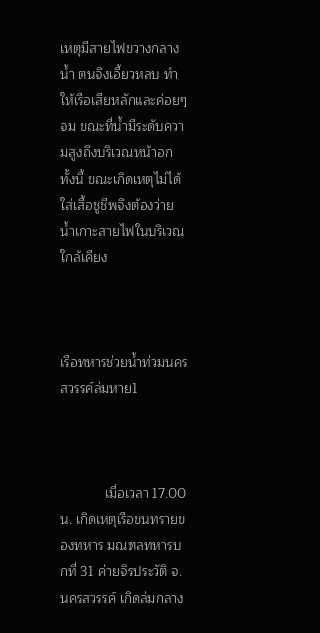เหตุมีสายไฟขวางกลางน้ำ ตนจึงเอี้ยวหลบ ทำให้เรือเสียหลักและค่อยๆ จม ขณะที่น้ำมีระดับความสูงถึงบริเวณหน้าอก ทั้งนี้ ขณะเกิดเหตุไม่ได้ใส่เสื้อชูชีพจึงต้องว่ายน้ำเกาะสายไฟในบริเวณใกล้เคียง



เรือทหารช่วยน้ำท่วมนครสวรรค์ล่มหาย1



            เมื่อเวลา 17.00 น. เกิดเหตุเรือขนทรายของทหาร มณฑลทหารบกที่ 31 ค่ายจิรประวัติ จ.นครสวรรค์ เกิดล่มกลาง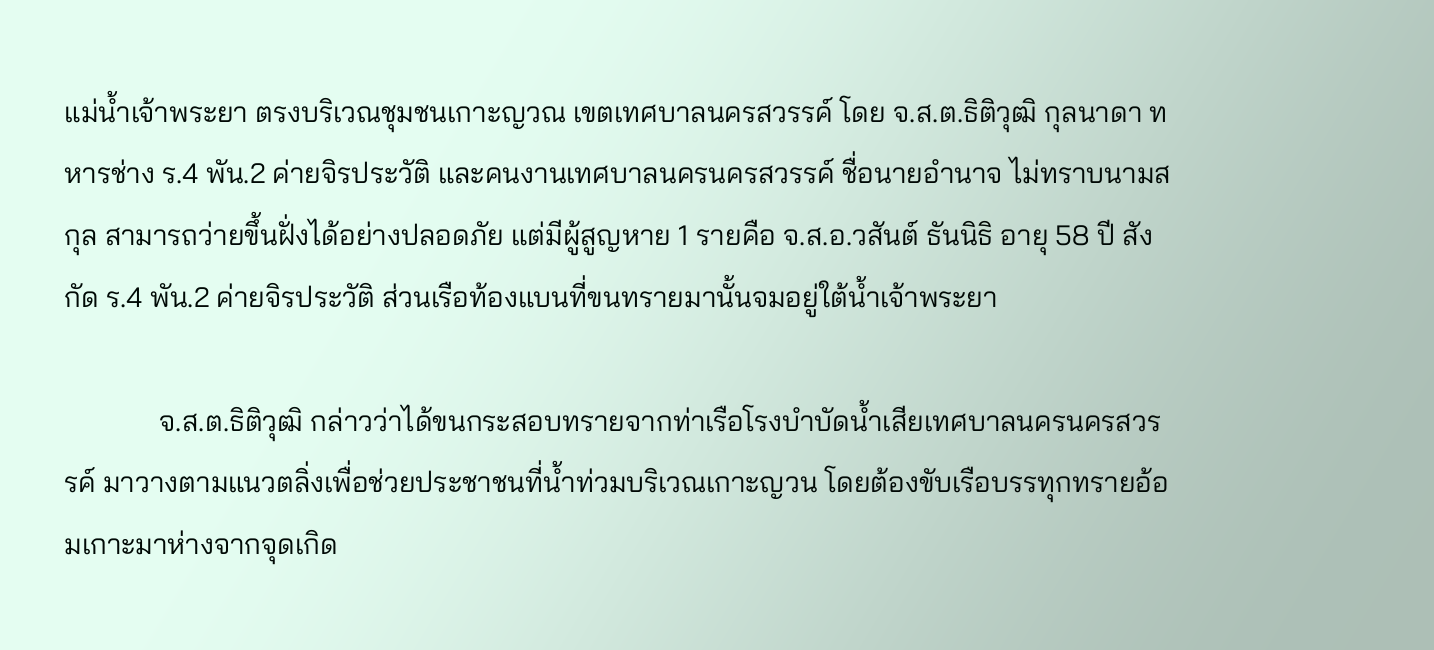แม่น้ำเจ้าพระยา ตรงบริเวณชุมชนเกาะญวณ เขตเทศบาลนครสวรรค์ โดย จ.ส.ต.ธิติวุฒิ กุลนาดา ทหารช่าง ร.4 พัน.2 ค่ายจิรประวัติ และคนงานเทศบาลนครนครสวรรค์ ชื่อนายอำนาจ ไม่ทราบนามสกุล สามารถว่ายขึ้นฝั่งได้อย่างปลอดภัย แต่มีผู้สูญหาย 1 รายคือ จ.ส.อ.วสันต์ ธันนิธิ อายุ 58 ปี สังกัด ร.4 พัน.2 ค่ายจิรประวัติ ส่วนเรือท้องแบนที่ขนทรายมานั้นจมอยู่ใต้น้ำเจ้าพระยา

             จ.ส.ต.ธิติวุฒิ กล่าวว่าได้ขนกระสอบทรายจากท่าเรือโรงบำบัดน้ำเสียเทศบาลนครนครสวรรค์ มาวางตามแนวตลิ่งเพื่อช่วยประชาชนที่น้ำท่วมบริเวณเกาะญวน โดยต้องขับเรือบรรทุกทรายอ้อมเกาะมาห่างจากจุดเกิด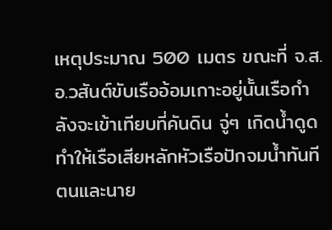เหตุประมาณ 500 เมตร ขณะที่ จ.ส.อ.วสันต์ขับเรืออ้อมเกาะอยู่นั้นเรือกำลังจะเข้าเทียบที่คันดิน จู่ๆ เกิดน้ำดูดทำให้เรือเสียหลักหัวเรือปักจมน้ำทันที ตนและนาย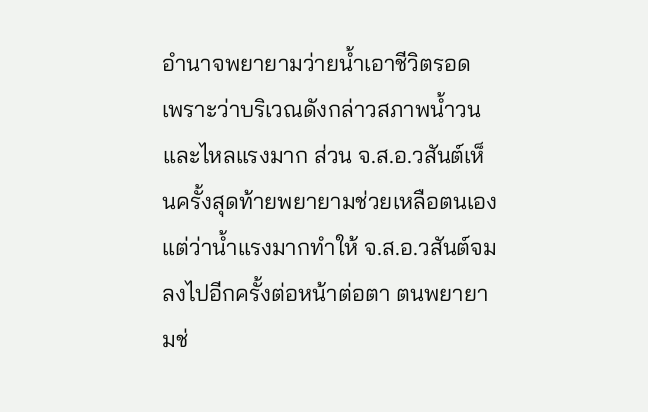อำนาจพยายามว่ายน้ำเอาชีวิตรอด เพราะว่าบริเวณดังกล่าวสภาพน้ำวนและไหลแรงมาก ส่วน จ.ส.อ.วสันต์เห็นครั้งสุดท้ายพยายามช่วยเหลือตนเอง แต่ว่าน้ำแรงมากทำให้ จ.ส.อ.วสันต์จมลงไปอีกครั้งต่อหน้าต่อตา ตนพยายามช่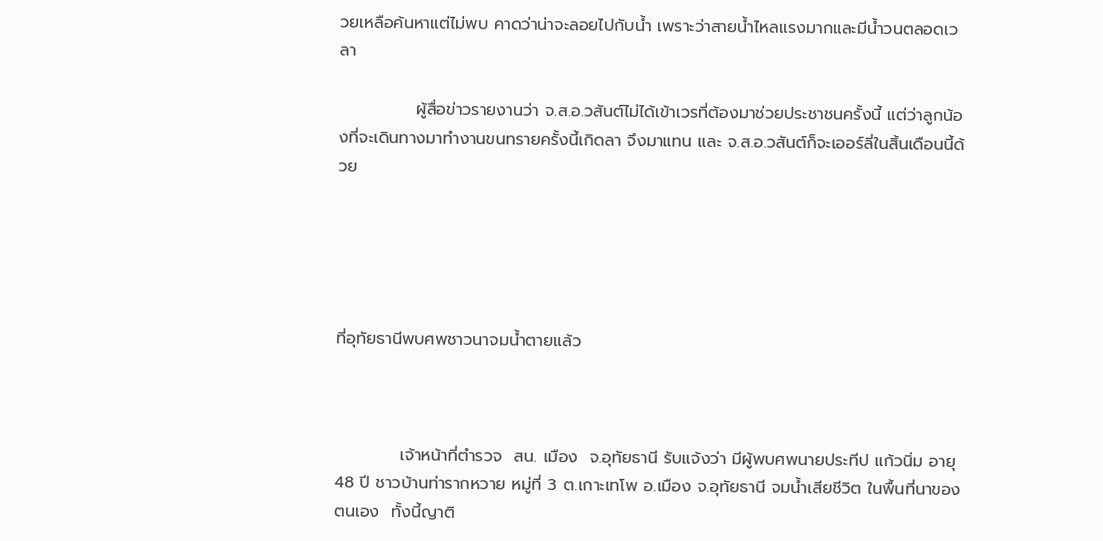วยเหลือค้นหาแต่ไม่พบ คาดว่าน่าจะลอยไปกับน้ำ เพราะว่าสายน้ำไหลแรงมากและมีน้ำวนตลอดเวลา

             ผู้สื่อข่าวรายงานว่า จ.ส.อ.วสันต์ไม่ได้เข้าเวรที่ต้องมาช่วยประชาชนครั้งนี้ แต่ว่าลูกน้องที่จะเดินทางมาทำงานขนทรายครั้งนี้เกิดลา จึงมาแทน และ จ.ส.อ.วสันต์ก็จะเออร์ลี่ในสิ้นเดือนนี้ด้วย





ที่อุทัยธานีพบศพชาวนาจมน้ำตายแล้ว



           เจ้าหน้าที่ตำรวจ  สน. เมือง  จ.อุทัยธานี รับแจ้งว่า มีผู้พบศพนายประทีป แก้วนิ่ม อายุ 48 ปี ชาวบ้านท่ารากหวาย หมู่ที่ 3 ต.เกาะเทโพ อ.เมือง จ.อุทัยธานี จมน้ำเสียชีวิต ในพื้นที่นาของตนเอง  ทั้งนี้ญาติ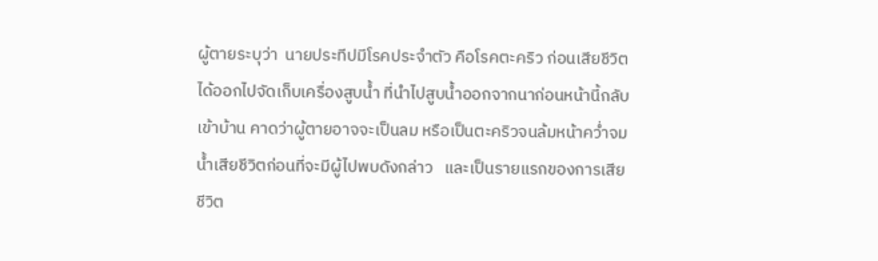ผู้ตายระบุว่า  นายประทีปมีโรคประจำตัว คือโรคตะคริว ก่อนเสียชีวิตได้ออกไปจัดเก็บเครื่องสูบน้ำ ที่นำไปสูบน้ำออกจากนาก่อนหน้านี้กลับเข้าบ้าน คาดว่าผู้ตายอาจจะเป็นลม หรือเป็นตะคริวจนล้มหน้าคว่ำจมน้ำเสียชีวิตก่อนที่จะมีผู้ไปพบดังกล่าว   และเป็นรายแรกของการเสียชีวิต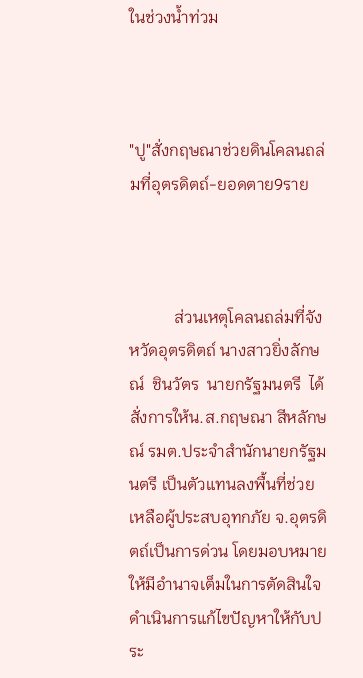ในช่วงน้ำท่วม



"ปู"สั่งกฤษณาช่วยดินโคลนถล่มที่อุตรดิตถ์-ยอดตาย9ราย



           ส่วนเหตุโคลนถล่มที่จังหวัดอุตรดิตถ์ นางสาวยิ่งลักษณ์  ชินวัตร  นายกรัฐมนตรี  ได้สั่งการให้น.ส.กฤษณา สีหลักษณ์ รมต.ประจำสำนักนายกรัฐมนตรี เป็นตัวแทนลงพื้นที่ช่วยเหลือผู้ประสบอุทกภัย จ.อุตรดิตถ์เป็นการด่วน โดยมอบหมายให้มีอำนาจเต็มในการตัดสินใจดำเนินการแก้ไขปัญหาให้กับประ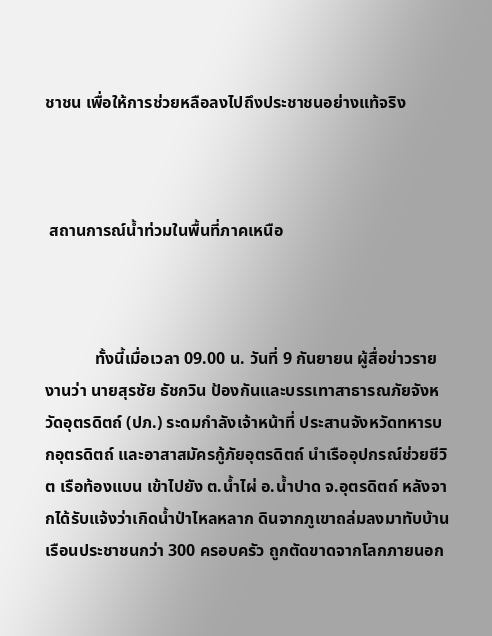ชาชน เพื่อให้การช่วยหลือลงไปถึงประชาชนอย่างแท้จริง



 สถานการณ์น้ำท่วมในพื้นที่ภาคเหนือ



            ทั้งนี้เมื่อเวลา 09.00 น. วันที่ 9 กันยายน ผู้สื่อข่าวรายงานว่า นายสุรชัย ธัชกวิน ป้องกันและบรรเทาสาธารณภัยจังหวัดอุตรดิตถ์ (ปภ.) ระดมกำลังเจ้าหน้าที่ ประสานจังหวัดทหารบกอุตรดิตถ์ และอาสาสมัครกู้ภัยอุตรดิตถ์ นำเรืออุปกรณ์ช่วยชีวิต เรือท้องแบน เข้าไปยัง ต.น้ำไผ่ อ.น้ำปาด จ.อุตรดิตถ์ หลังจากได้รับแจ้งว่าเกิดน้ำป่าไหลหลาก ดินจากภูเขาถล่มลงมาทับบ้านเรือนประชาชนกว่า 300 ครอบครัว ถูกตัดขาดจากโลกภายนอก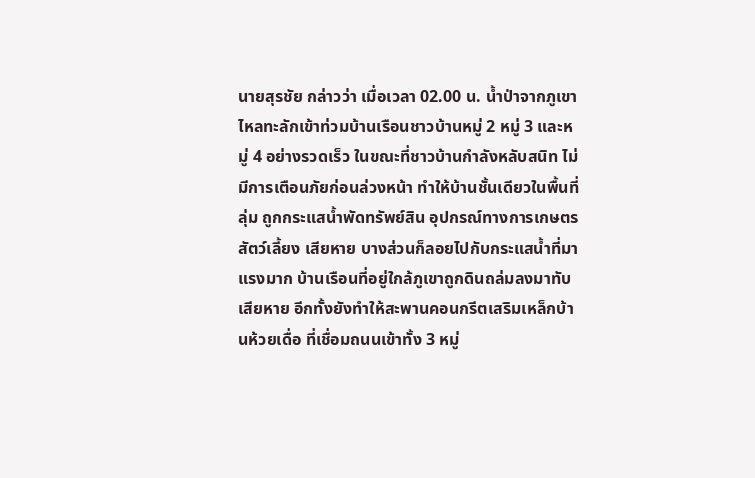นายสุรชัย กล่าวว่า เมื่อเวลา 02.00 น. น้ำป่าจากภูเขาไหลทะลักเข้าท่วมบ้านเรือนชาวบ้านหมู่ 2 หมู่ 3 และหมู่ 4 อย่างรวดเร็ว ในขณะที่ชาวบ้านกำลังหลับสนิท ไม่มีการเตือนภัยก่อนล่วงหน้า ทำให้บ้านชั้นเดียวในพื้นที่ลุ่ม ถูกกระแสน้ำพัดทรัพย์สิน อุปกรณ์ทางการเกษตร สัตว์เลี้ยง เสียหาย บางส่วนก็ลอยไปกับกระแสน้ำที่มาแรงมาก บ้านเรือนที่อยู่ใกล้ภูเขาถูกดินถล่มลงมาทับเสียหาย อีกทั้งยังทำให้สะพานคอนกรีตเสริมเหล็กบ้านห้วยเดื่อ ที่เชื่อมถนนเข้าทั้ง 3 หมู่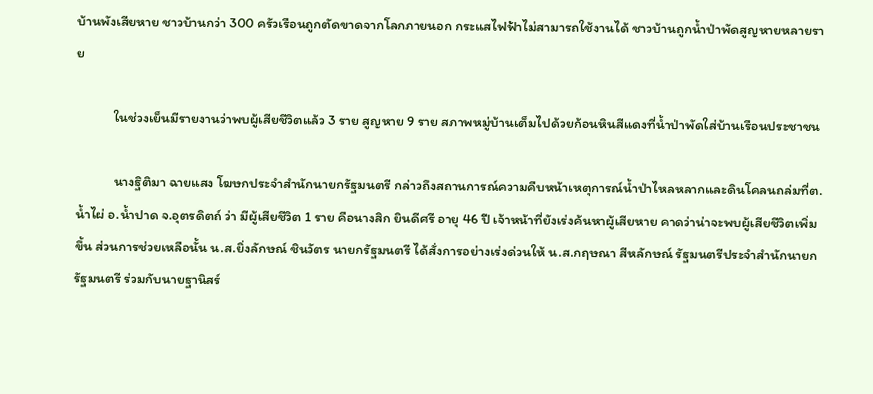บ้านพังเสียหาย ชาวบ้านกว่า 300 ครัวเรือนถูกตัดขาดจากโลกภายนอก กระแสไฟฟ้าไม่สามารถใช้งานได้ ชาวบ้านถูกน้ำป่าพัดสูญหายหลายราย

            ในช่วงเย็นมีรายงานว่าพบผู้เสียชีวิตแล้ว 3 ราย สูญหาย 9 ราย สภาพหมู่บ้านเต็มไปด้วยก้อนหินสีแดงที่น้ำป่าพัดใส่บ้านเรือนประชาชน

            นางฐิติมา ฉายแสง โฆษกประจำสำนักนายกรัฐมนตรี กล่าวถึงสถานการณ์ความคืบหน้าเหตุการณ์น้ำป่าไหลหลากและดินโคลนถล่มที่ต.น้ำไผ่ อ.น้ำปาด จ.อุตรดิตถ์ ว่า มีผู้เสียชีวิต 1 ราย คือนางสิก ยินดีศรี อายุ 46 ปี เจ้าหน้าที่ยังเร่งค้นหาผู้เสียหาย คาดว่าน่าจะพบผู้เสียชีวิตเพิ่มขึ้น ส่วนการช่วยเหลือนั้น น.ส.ยิ่งลักษณ์ ชินวัตร นายกรัฐมนตรี ได้สั่งการอย่างเร่งด่วนให้ น.ส.กฤษณา สีหลักษณ์ รัฐมนตรีประจำสำนักนายกรัฐมนตรี ร่วมกับนายฐานิสร์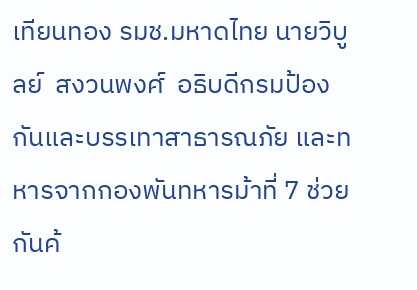เทียนทอง รมช.มหาดไทย นายวิบูลย์  สงวนพงศ์  อธิบดีกรมป้องกันและบรรเทาสาธารณภัย และทหารจากกองพันทหารม้าที่ 7 ช่วยกันค้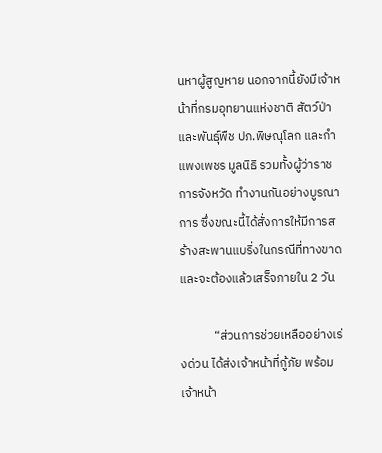นหาผู้สูญหาย นอกจากนี้ยังมีเจ้าหน้าที่กรมอุทยานแห่งชาติ สัตว์ป่าและพันธุ์พืช ปภ.พิษณุโลก และกำแพงเพชร มูลนิธิ รวมทั้งผู้ว่าราชการจังหวัด ทำงานกันอย่างบูรณาการ ซึ่งขณะนี้ได้สั่งการให้มีการสร้างสะพานแบริ่งในกรณีที่ทางขาด และจะต้องแล้วเสร็จภายใน 2 วัน

            “ส่วนการช่วยเหลืออย่างเร่งด่วน ได้ส่งเจ้าหน้าที่กู้ภัย พร้อมเจ้าหน้า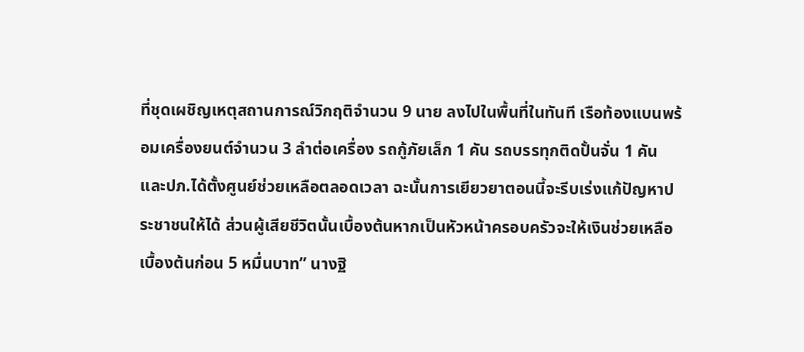ที่ชุดเผชิญเหตุสถานการณ์วิกฤติจำนวน 9 นาย ลงไปในพื้นที่ในทันที เรือท้องแบนพร้อมเครื่องยนต์จำนวน 3 ลำต่อเครื่อง รถกู้ภัยเล็ก 1 คัน รถบรรทุกติดปั้นจั่น 1 คัน และปภ.ได้ตั้งศูนย์ช่วยเหลือตลอดเวลา ฉะนั้นการเยียวยาตอนนี้จะรีบเร่งแก้ปัญหาประชาชนให้ได้ ส่วนผู้เสียชีวิตนั้นเบื้องต้นหากเป็นหัวหน้าครอบครัวจะให้เงินช่วยเหลือเบื้องต้นก่อน 5 หมื่นบาท” นางฐิ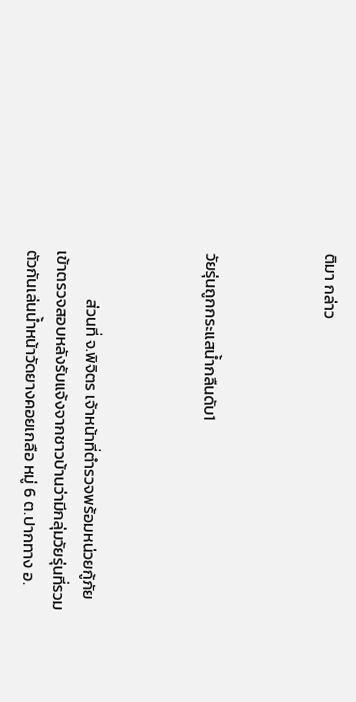ติมา กล่าว



วัยรุ่นถูกกระแสน้ำกลืนดับ1



             ส่วนที่ จ.พิจิตร เจ้าหน้าที่ตำรวจพร้อมหน่วยกู้ภัย เข้าตรวจสอบหลังรับแจ้งจากชาวบ้านว่ามีกลุ่มวัยรุ่นที่รวมตัวกันเล่นน้ำหน้าวัดยางคอยเกลือ หมู่ 6 ต.ปากทาง อ.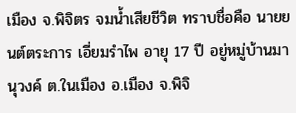เมือง จ.พิจิตร จมน้ำเสียชีวิต ทราบชื่อคือ นายยนต์ตระการ เอี่ยมรำไพ อายุ 17 ปี อยู่หมู่บ้านมานุวงค์ ต.ในเมือง อ.เมือง จ.พิจิ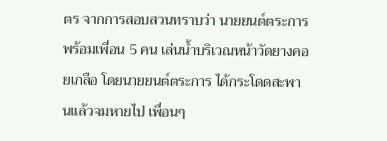ตร จากการสอบสวนทราบว่า นายยนต์ตระการ พร้อมเพื่อน 5 คน เล่นน้ำบริเวณหน้าวัดยางคอยเกลือ โดยนายยนต์ตระการ ได้กระโดดสะพานแล้วจมหายไป เพื่อนๆ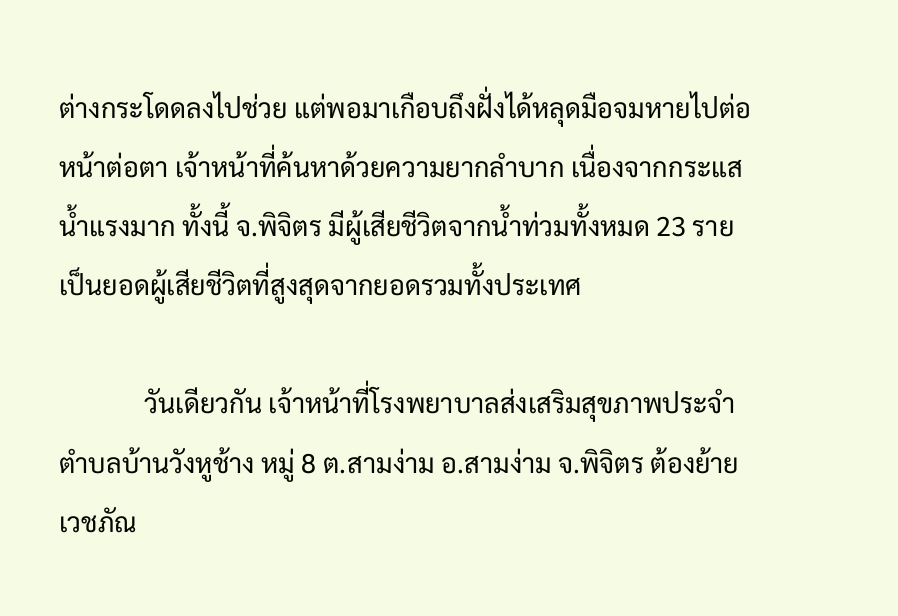ต่างกระโดดลงไปช่วย แต่พอมาเกือบถึงฝั่งได้หลุดมือจมหายไปต่อหน้าต่อตา เจ้าหน้าที่ค้นหาด้วยความยากลำบาก เนื่องจากกระแสน้ำแรงมาก ทั้งนี้ จ.พิจิตร มีผู้เสียชีวิตจากน้ำท่วมทั้งหมด 23 ราย เป็นยอดผู้เสียชีวิตที่สูงสุดจากยอดรวมทั้งประเทศ

             วันเดียวกัน เจ้าหน้าที่โรงพยาบาลส่งเสริมสุขภาพประจำตำบลบ้านวังหูช้าง หมู่ 8 ต.สามง่าม อ.สามง่าม จ.พิจิตร ต้องย้ายเวชภัณ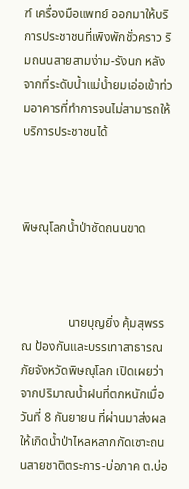ฑ์ เครื่องมือแพทย์ ออกมาให้บริการประชาชนที่เพิงพักชั่วคราว ริมถนนสายสามง่าม-รังนก หลังจากที่ระดับน้ำแม่น้ำยมเอ่อเข้าท่วมอาคารที่ทำการจนไม่สามารถให้บริการประชาชนได้



พิษณุโลกน้ำป่าซัดถนนขาด



               นายบุญยิ่ง คุ้มสุพรรณ ป้องกันและบรรเทาสาธารณภัยจังหวัดพิษณุโลก เปิดเผยว่า จากปริมาณน้ำฝนที่ตกหนักเมื่อวันที่ 8 กันยายน ที่ผ่านมาส่งผลให้เกิดน้ำป่าไหลหลากกัดเซาะถนนสายชาติตระการ-บ่อภาค ต.บ่อ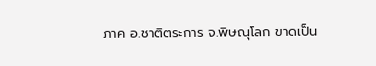ภาค อ.ชาติตระการ จ.พิษณุโลก ขาดเป็น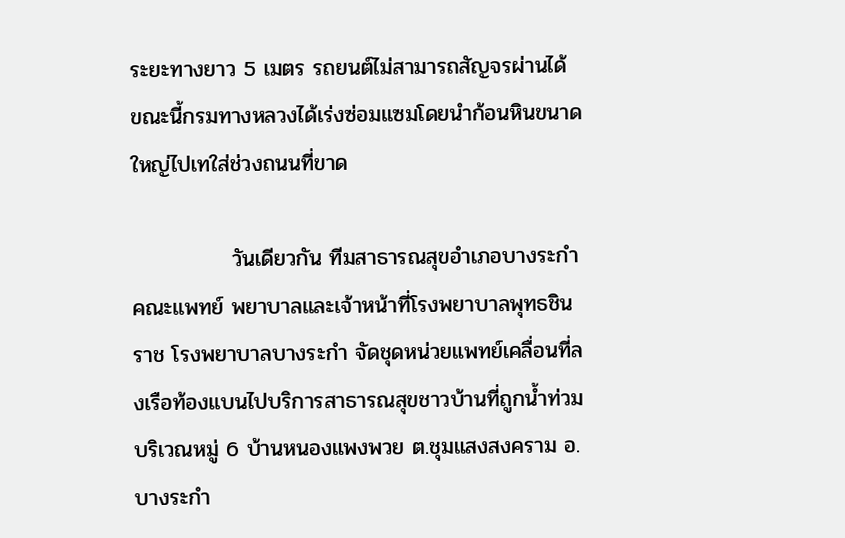ระยะทางยาว 5 เมตร รถยนต์ไม่สามารถสัญจรผ่านได้ ขณะนี้กรมทางหลวงได้เร่งซ่อมแซมโดยนำก้อนหินขนาดใหญ่ไปเทใส่ช่วงถนนที่ขาด

             วันเดียวกัน ทีมสาธารณสุขอำเภอบางระกำ คณะแพทย์ พยาบาลและเจ้าหน้าที่โรงพยาบาลพุทธชินราช โรงพยาบาลบางระกำ จัดชุดหน่วยแพทย์เคลื่อนที่ลงเรือท้องแบนไปบริการสาธารณสุขชาวบ้านที่ถูกน้ำท่วมบริเวณหมู่ 6 บ้านหนองแพงพวย ต.ชุมแสงสงคราม อ.บางระกำ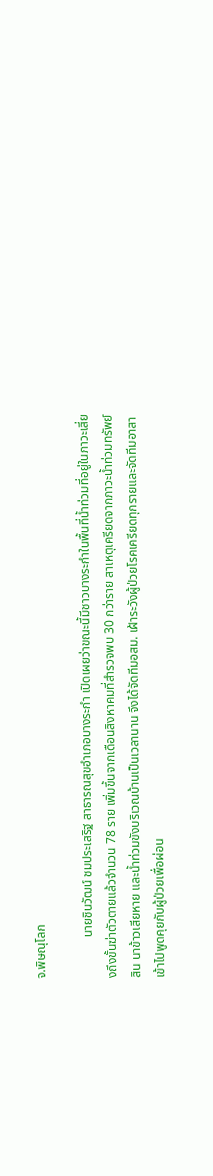จ.พิษณุโลก

             นายชินวัฒน์ ชมประเสริฐ สาธารณสุขอำเภอบางระกำ เปิดเผยว่าขณะนี้มีชาวบางระกำในพื้นที่น้ำท่วมที่อยู่ในภาวะเสี่ยงถึงขั้นฆ่าตัวตายแล้วจำนวน 78 ราย เพิ่มขึ้นจากเดือนสิงหาคมที่สำรวจพบ 30 กว่าราย สาเหตุเครียดจากภาวะน้ำท่วมทรัพย์สิน นาข้าวเสียหาย และน้ำท่วมขังบริเวณบ้านเป็นเวลานาน จึงได้จัดทีมอสม. เฝ้าระวังผู้ป่วยโรคเครียดทุกรายและจัดทีมอาสาเข้าไปพูดคุยกับผู้ป่วยเพื่อผ่อน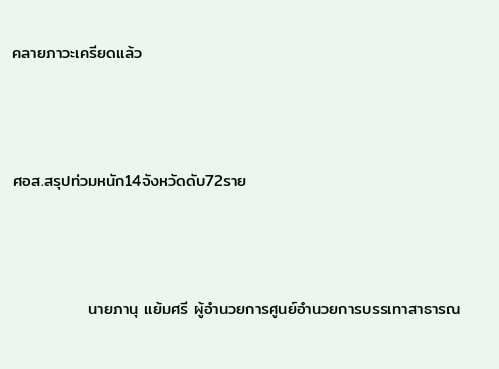คลายภาวะเครียดแล้ว



ศอส.สรุปท่วมหนัก14จังหวัดดับ72ราย



             นายภานุ แย้มศรี ผู้อำนวยการศูนย์อำนวยการบรรเทาสาธารณ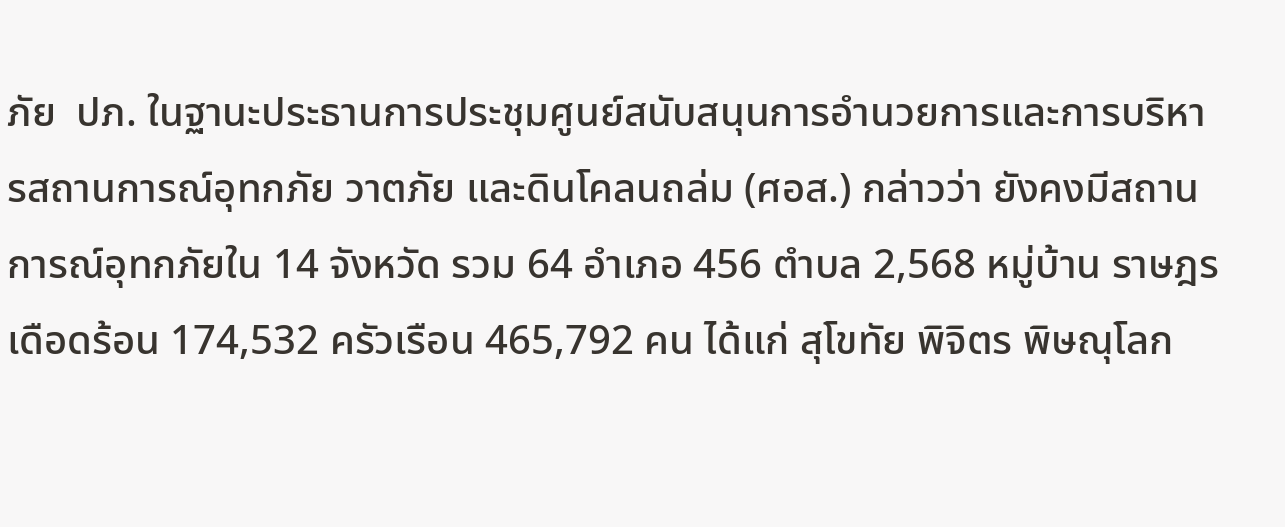ภัย  ปภ. ในฐานะประธานการประชุมศูนย์สนับสนุนการอำนวยการและการบริหารสถานการณ์อุทกภัย วาตภัย และดินโคลนถล่ม (ศอส.) กล่าวว่า ยังคงมีสถานการณ์อุทกภัยใน 14 จังหวัด รวม 64 อำเภอ 456 ตำบล 2,568 หมู่บ้าน ราษฎรเดือดร้อน 174,532 ครัวเรือน 465,792 คน ได้แก่ สุโขทัย พิจิตร พิษณุโลก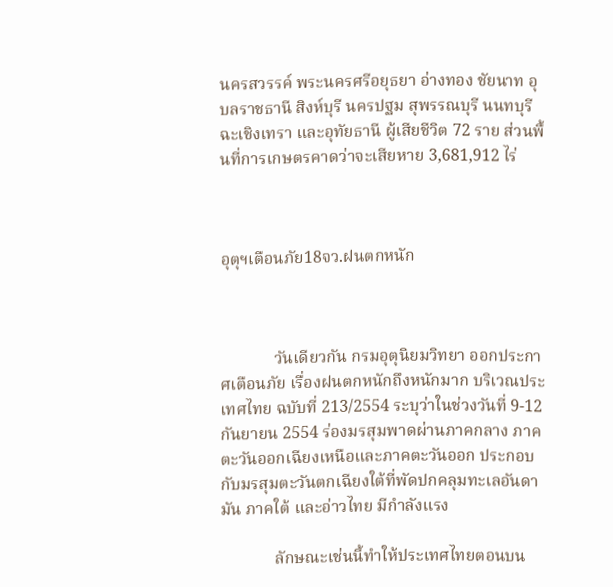นครสวรรค์ พระนครศรีอยุธยา อ่างทอง ชัยนาท อุบลราชธานี สิงห์บุรี นครปฐม สุพรรณบุรี นนทบุรี ฉะเชิงเทรา และอุทัยธานี ผู้เสียชีวิต 72 ราย ส่วนพื้นที่การเกษตรคาดว่าจะเสียหาย 3,681,912 ไร่



อุตุฯเตือนภัย18จว.ฝนตกหนัก



             วันเดียวกัน กรมอุตุนิยมวิทยา ออกประกาศเตือนภัย เรื่องฝนตกหนักถึงหนักมาก บริเวณประเทศไทย ฉบับที่ 213/2554 ระบุว่าในช่วงวันที่ 9-12 กันยายน 2554 ร่องมรสุมพาดผ่านภาคกลาง ภาคตะวันออกเฉียงเหนือและภาคตะวันออก ประกอบกับมรสุมตะวันตกเฉียงใต้ที่พัดปกคลุมทะเลอันดามัน ภาคใต้ และอ่าวไทย มีกำลังแรง

             ลักษณะเช่นนี้ทำให้ประเทศไทยตอนบน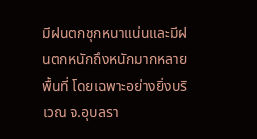มีฝนตกชุกหนาแน่นและมีฝนตกหนักถึงหนักมากหลายพื้นที่ โดยเฉพาะอย่างยิ่งบริเวณ จ.อุบลรา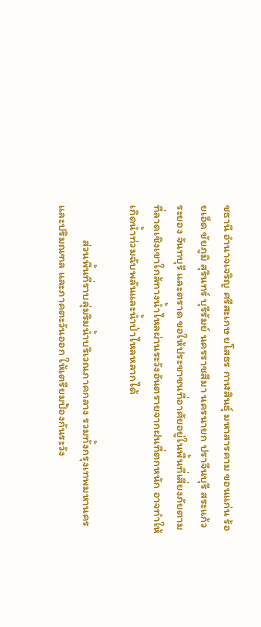ชธานี อำนาจเจริญ ศรีสะเกษ ยโสธร กาฬสินธุ์ มหาสารคาม ขอนแก่น ร้อยเอ็ด ชัยภูมิ สุรินทร์ บุรีรัมย์ นครราชสีมา นครนายก ปราจีนบุรี สระแก้ว ระยอง จันทบุรี และตราด ขอให้ประชาชนที่อาศัยอยู่ในพื้นที่เสี่ยงภัยตามที่ลาดเชิงเขาใกล้ทางน้ำไหลผ่านระวังอันตรายจากฝนที่ตกหนัก อาจทำให้เกิดน้ำท่วมฉับพลันและน้ำป่าไหลหลากได้

             ส่วนพื้นที่ราบลุ่มริมน้ำบริเวณภาคกลาง รวมทั้งกรุงเทพมหานครและปริมณฑล และภาคตะวันออก ให้เตรียมป้องกันระวัง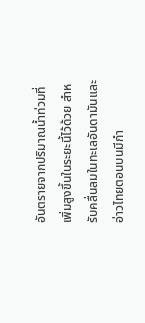อันตรายจากปริมาณน้ำท่วมที่เพิ่มสูงขึ้นในระยะนี้ไว้ด้วย สำหรับคลื่นลมในทะเลอันดามันและอ่าวไทยตอนบนมีกำ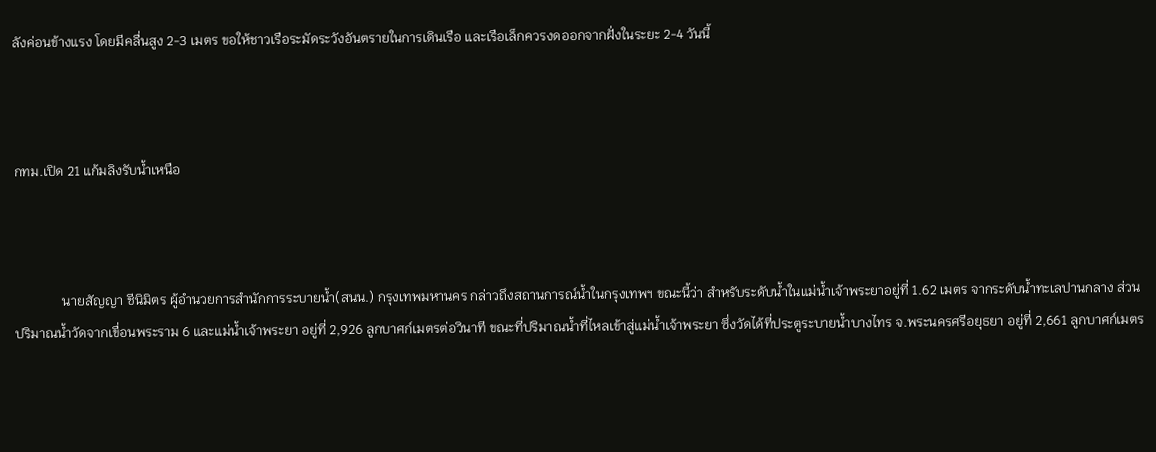ลังค่อนข้างแรง โดยมีคลื่นสูง 2-3 เมตร ขอให้ชาวเรือระมัดระวังอันตรายในการเดินเรือ และเรือเล็กควรงดออกจากฝั่งในระยะ 2-4 วันนี้



กทม.เปิด 21 แก้มลิงรับน้ำเหนือ



              นายสัญญา ชีนิมิตร ผู้อำนวยการสำนักการระบายน้ำ(สนน.) กรุงเทพมหานคร กล่าวถึงสถานการณ์น้ำในกรุงเทพฯ ขณะนี้ว่า สำหรับระดับน้ำในแม่น้ำเจ้าพระยาอยู่ที่ 1.62 เมตร จากระดับน้ำทะเลปานกลาง ส่วนปริมาณน้ำวัดจากเขื่อนพระราม 6 และแม่น้ำเจ้าพระยา อยู่ที่ 2,926 ลูกบาศก์เมตรต่อวินาที ขณะที่ปริมาณน้ำที่ไหลเข้าสู่แม่น้ำเจ้าพระยา ซึ่งวัดได้ที่ประตูระบายน้ำบางไทร จ.พระนครศรีอยุธยา อยู่ที่ 2,661 ลูกบาศก์เมตร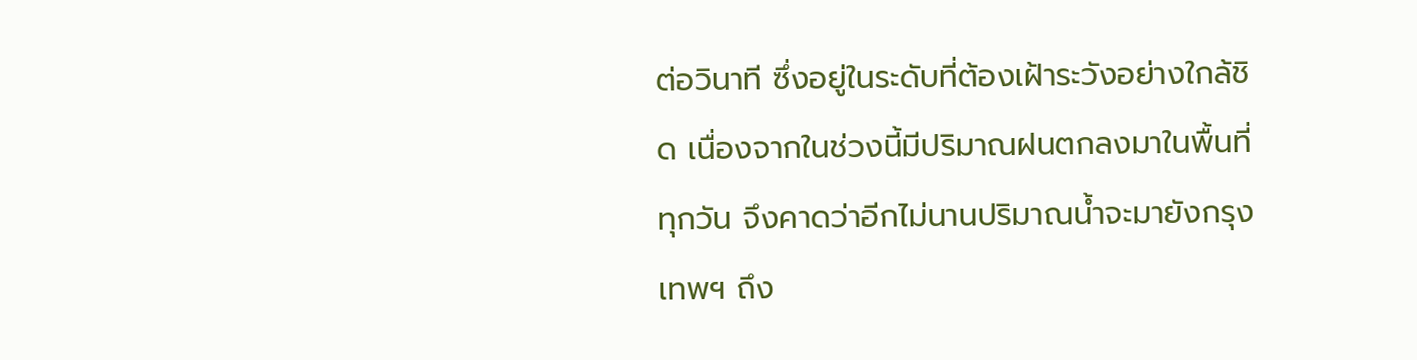ต่อวินาที ซึ่งอยู่ในระดับที่ต้องเฝ้าระวังอย่างใกล้ชิด เนื่องจากในช่วงนี้มีปริมาณฝนตกลงมาในพื้นที่ทุกวัน จึงคาดว่าอีกไม่นานปริมาณน้ำจะมายังกรุงเทพฯ ถึง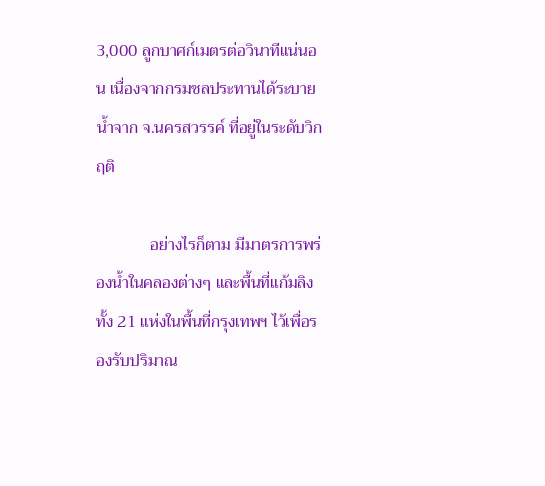3,000 ลูกบาศก์เมตรต่อวินาทีแน่นอน เนื่องจากกรมชลประทานได้ระบายน้ำจาก จ.นครสวรรค์ ที่อยู่ในระดับวิกฤติ

             อย่างไรก็ตาม มีมาตรการพร่องน้ำในคลองต่างๆ และพื้นที่แก้มลิงทั้ง 21 แห่งในพื้นที่กรุงเทพฯ ไว้เพื่อรองรับปริมาณ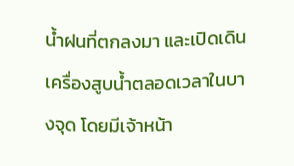น้ำฝนที่ตกลงมา และเปิดเดินเครื่องสูบน้ำตลอดเวลาในบางจุด โดยมีเจ้าหน้า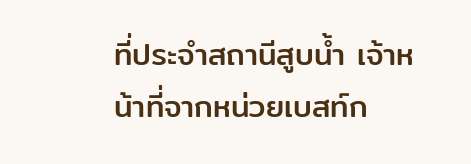ที่ประจำสถานีสูบน้ำ เจ้าหน้าที่จากหน่วยเบสท์ก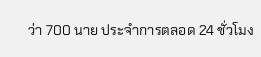ว่า 700 นาย ประจำการตลอด 24 ชั่วโมง